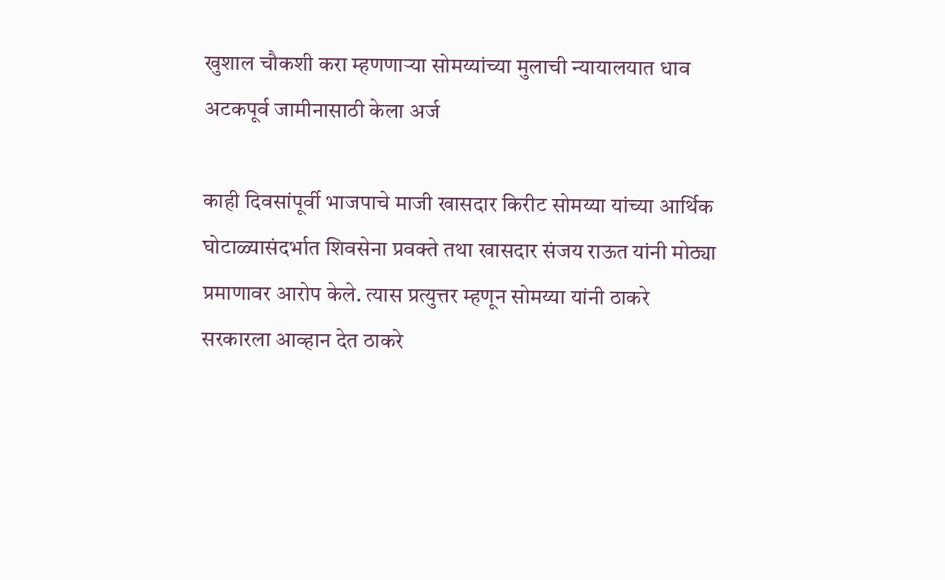खुशाल चौकशी करा म्हणणाऱ्या सोमय्यांच्या मुलाची न्यायालयात धाव अटकपूर्व जामीनासाठी केला अर्ज

काही दिवसांपूर्वी भाजपाचे माजी खासदार किरीट सोमय्या यांच्या आर्थिक घोटाळ्यासंदर्भात शिवसेना प्रवक्ते तथा खासदार संजय राऊत यांनी मोठ्या प्रमाणावर आरोप केले. त्यास प्रत्युत्तर म्हणून सोमय्या यांनी ठाकरे सरकारला आव्हान देत ठाकरे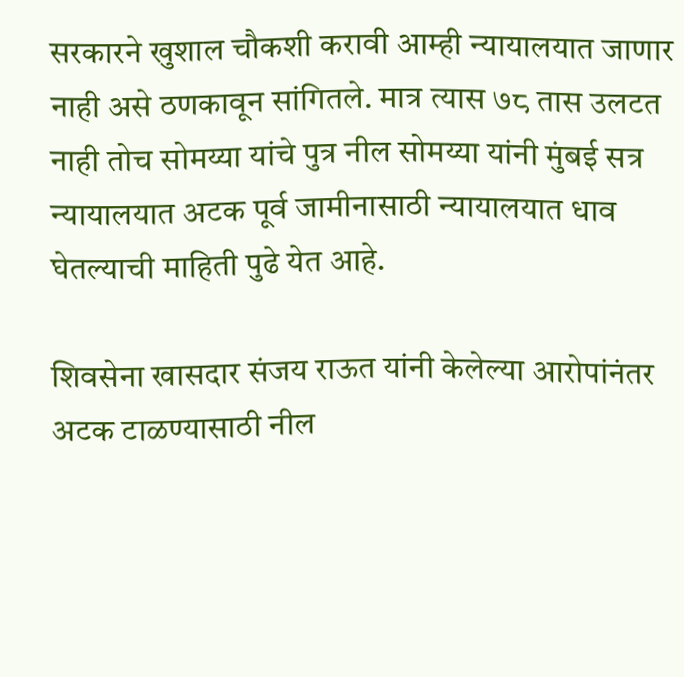सरकारने खुशाल चौकशी करावी आम्ही न्यायालयात जाणार नाही असे ठणकावून सांगितले. मात्र त्यास ७८ तास उलटत नाही तोच सोमय्या यांचे पुत्र नील सोमय्या यांनी मुंबई सत्र न्यायालयात अटक पूर्व जामीनासाठी न्यायालयात धाव घेतल्याची माहिती पुढे येत आहे.

शिवसेना खासदार संजय राऊत यांनी केलेल्या आरोपांनंतर अटक टाळण्यासाठी नील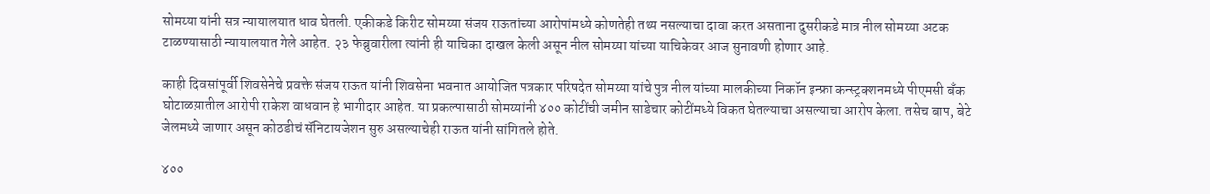सोमय्या यांनी सत्र न्यायालयात धाव घेतली. एकीकडे किरीट सोमय्या संजय राऊतांच्या आरोपांमध्ये कोणतेही तथ्य नसल्याचा दावा करत असताना दुसरीकडे मात्र नील सोमय्या अटक टाळण्यासाठी न्यायालयात गेले आहेत. २३ फेब्रुवारीला त्यांनी ही याचिका दाखल केली असून नील सोमय्या यांच्या याचिकेवर आज सुनावणी होणार आहे.

काही दिवसांपूर्वी शिवसेनेचे प्रवक्ते संजय राऊत यांनी शिवसेना भवनात आयोजित पत्रकार परिषदेत सोमय्या यांचे पुत्र नील यांच्या मालकीच्या निकॉन इन्फ्रा कन्स्ट्रक्शनमध्ये पीएमसी बँक घोटाळय़ातील आरोपी राकेश वाधवान हे भागीदार आहेत. या प्रकल्पासाठी सोमय्यांनी ४०० कोटींची जमीन साडेचार कोटींमध्ये विकत घेतल्याचा असल्याचा आरोप केला. तसेच बाप, बेटे जेलमध्ये जाणार असून कोठडीचं सॅनिटायजेशन सुरु असल्याचेही राऊत यांनी सांगितले होते.

४००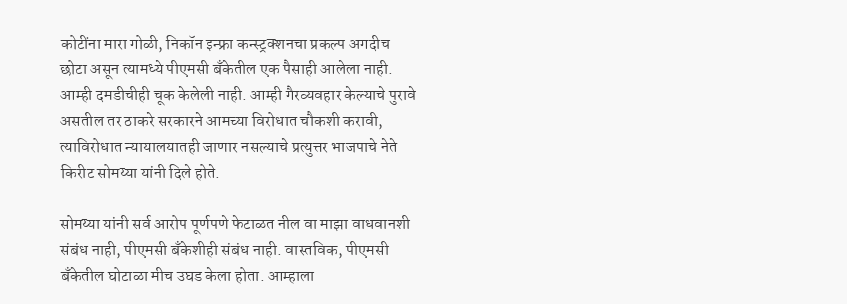कोटींना मारा गोळी, निकॉन इन्फ्रा कन्स्ट्रक्शनचा प्रकल्प अगदीच छोटा असून त्यामध्ये पीएमसी बँकेतील एक पैसाही आलेला नाही. आम्ही दमडीचीही चूक केलेली नाही. आम्ही गैरव्यवहार केल्याचे पुरावे असतील तर ठाकरे सरकारने आमच्या विरोधात चौकशी करावी, त्याविरोधात न्यायालयातही जाणार नसल्याचे प्रत्युत्तर भाजपाचे नेते किरीट सोमय्या यांनी दिले होते.

सोमय्या यांनी सर्व आरोप पूर्णपणे फेटाळत नील वा माझा वाधवानशी संबंध नाही, पीएमसी बँकेशीही संबंध नाही. वास्तविक, पीएमसी बँकेतील घोटाळा मीच उघड केला होता. आम्हाला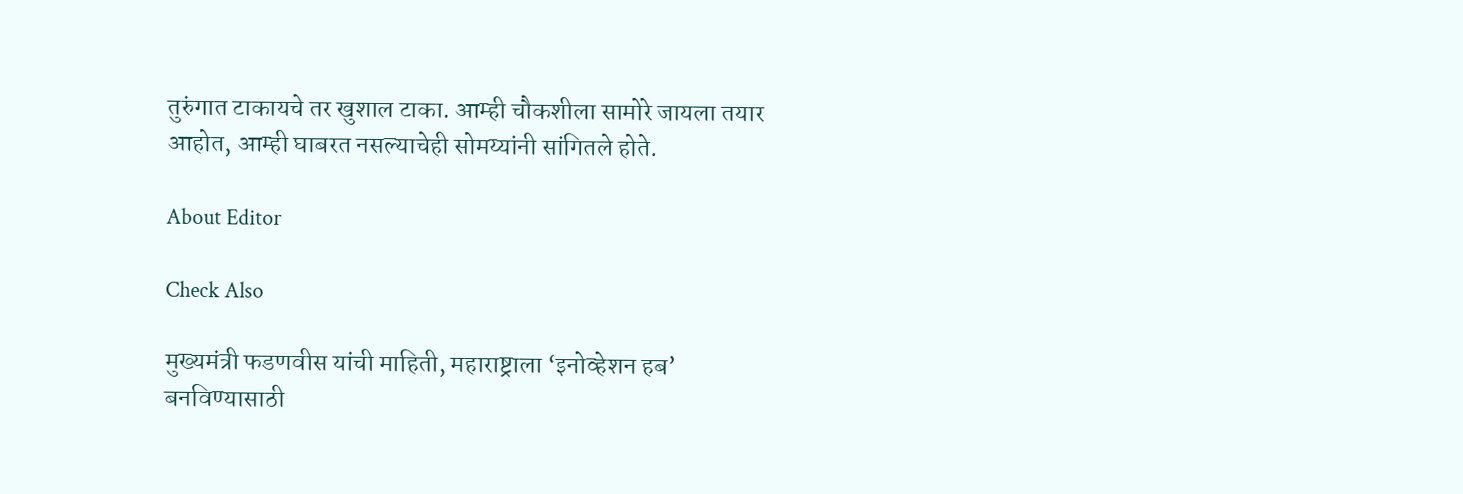तुरुंगात टाकायचे तर खुशाल टाका. आम्ही चौकशीला सामोरे जायला तयार आहोत, आम्ही घाबरत नसल्याचेही सोमय्यांनी सांगितले होते.

About Editor

Check Also

मुख्यमंत्री फडणवीस यांची माहिती, महाराष्ट्राला ‘इनोव्हेशन हब’ बनविण्यासाठी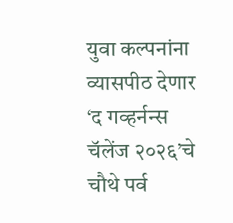युवा कल्पनांना व्यासपीठ देणार ‘द गव्हर्नन्स चॅलेंज २०२६’चे चौथे पर्व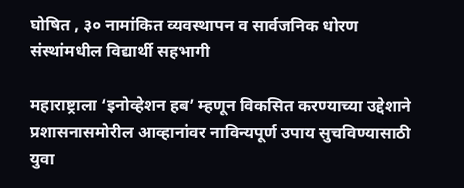घोषित , ३० नामांकित व्यवस्थापन व सार्वजनिक धोरण संस्थांमधील विद्यार्थी सहभागी

महाराष्ट्राला ‘इनोव्हेशन हब’ म्हणून विकसित करण्याच्या उद्देशाने प्रशासनासमोरील आव्हानांवर नाविन्यपूर्ण उपाय सुचविण्यासाठी युवा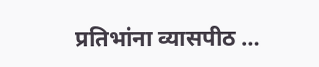प्रतिभांना व्यासपीठ …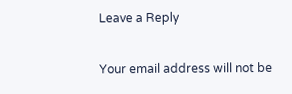Leave a Reply

Your email address will not be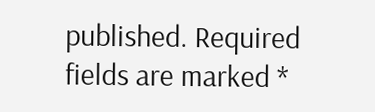published. Required fields are marked *